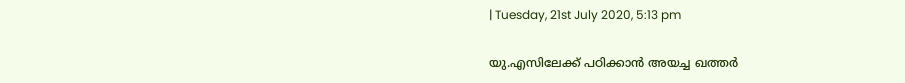| Tuesday, 21st July 2020, 5:13 pm

യു.എസിലേക്ക് പഠിക്കാന്‍ അയച്ച ഖത്തര്‍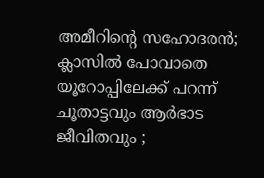അമീറിന്റെ സഹോദരന്‍; ക്ലാസില്‍ പോവാതെ യൂറോപ്പിലേക്ക് പറന്ന് ചൂതാട്ടവും ആര്‍ഭാട ജീവിതവും ;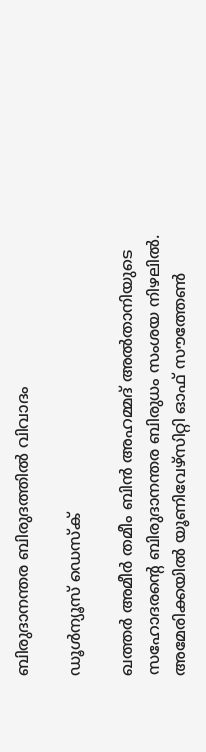ബിരുദാനന്തര ബിരുദത്തില്‍ വിവാദം

ഡൂള്‍ന്യൂസ് ഡെസ്‌ക്

ഖത്തര്‍ അമീര്‍ തമീം ബിന്‍ അഹമ്മദ് അല്‍താനിയുടെ സഹോദരന്റെ ബിരുദാനന്തര ബിരുധം സംശയ നിഴലില്‍. അമേരിക്കയില്‍ യൂണിവേഴ്സിറ്റി ഓഫ് സൗത്തേണ്‍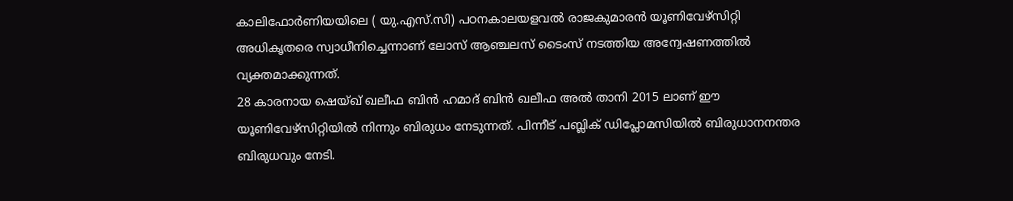കാലിഫോര്‍ണിയയിലെ ( യു.എസ്.സി) പഠനകാലയളവല്‍ രാജകുമാരന്‍ യൂണിവേഴ്സിറ്റി അധികൃതരെ സ്വാധീനിച്ചെന്നാണ് ലോസ് ആഞ്ചലസ് ടൈംസ് നടത്തിയ അന്വേഷണത്തില്‍ വ്യക്തമാക്കുന്നത്.
28 കാരനായ ഷെയ്ഖ് ഖലീഫ ബിന്‍ ഹമാദ് ബിന്‍ ഖലീഫ അല്‍ താനി 2015 ലാണ് ഈ യൂണിവേഴ്സിറ്റിയില്‍ നിന്നും ബിരുധം നേടുന്നത്. പിന്നീട് പബ്ലിക് ഡിപ്ലോമസിയില്‍ ബിരുധാനനന്തര ബിരുധവും നേടി.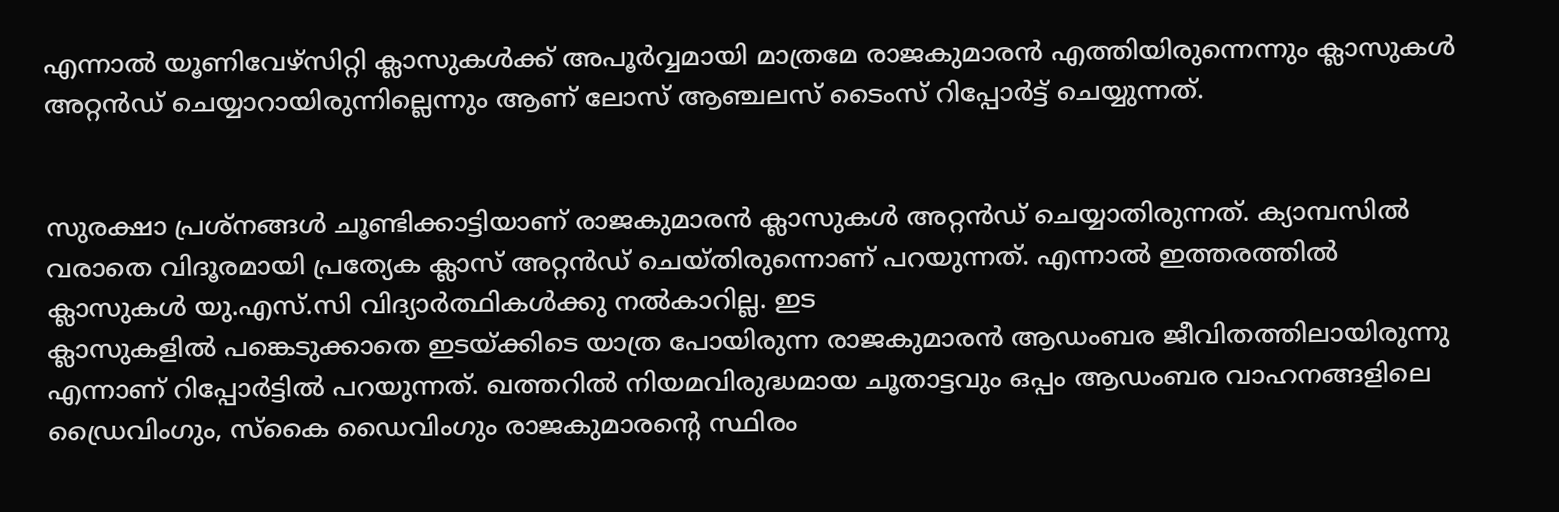എന്നാല്‍ യൂണിവേഴ്സിറ്റി ക്ലാസുകള്‍ക്ക് അപൂര്‍വ്വമായി മാത്രമേ രാജകുമാരന്‍ എത്തിയിരുന്നെന്നും ക്ലാസുകള്‍ അറ്റന്‍ഡ് ചെയ്യാറായിരുന്നില്ലെന്നും ആണ് ലോസ് ആഞ്ചലസ് ടൈംസ് റിപ്പോര്‍ട്ട് ചെയ്യുന്നത്.


സുരക്ഷാ പ്രശ്നങ്ങള്‍ ചൂണ്ടിക്കാട്ടിയാണ് രാജകുമാരന്‍ ക്ലാസുകള്‍ അറ്റന്‍ഡ് ചെയ്യാതിരുന്നത്. ക്യാമ്പസില്‍ വരാതെ വിദൂരമായി പ്രത്യേക ക്ലാസ് അറ്റന്‍ഡ് ചെയ്തിരുന്നൊണ് പറയുന്നത്. എന്നാല്‍ ഇത്തരത്തില്‍ ക്ലാസുകള്‍ യു.എസ്.സി വിദ്യാര്‍ത്ഥികള്‍ക്കു നല്‍കാറില്ല. ഇട
ക്ലാസുകളില്‍ പങ്കെടുക്കാതെ ഇടയ്ക്കിടെ യാത്ര പോയിരുന്ന രാജകുമാരന്‍ ആഡംബര ജീവിതത്തിലായിരുന്നു എന്നാണ് റിപ്പോര്‍ട്ടില്‍ പറയുന്നത്. ഖത്തറില്‍ നിയമവിരുദ്ധമായ ചൂതാട്ടവും ഒപ്പം ആഡംബര വാഹനങ്ങളിലെ ഡ്രൈവിംഗും, സ്‌കൈ ഡൈവിംഗും രാജകുമാരന്റെ സ്ഥിരം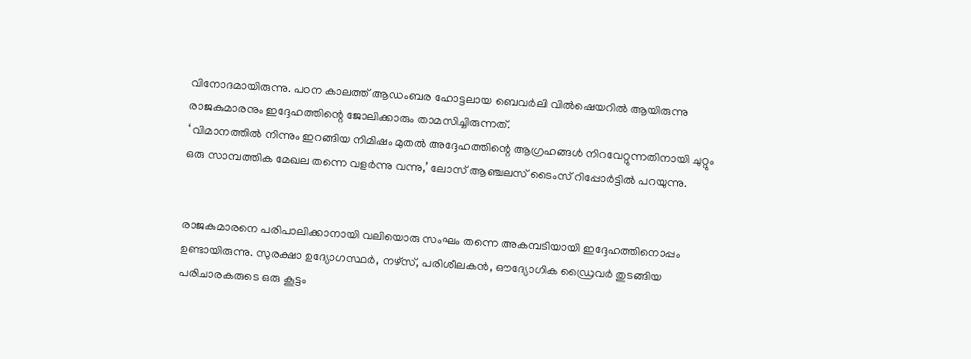വിനോദമായിരുന്നു. പഠന കാലത്ത് ആഡംബര ഹോട്ടലായ ബെവര്‍ലി വില്‍ഷെയറില്‍ ആയിരുന്നു രാജകുമാരനും ഇദ്ദേഹത്തിന്റെ ജോലിക്കാരും താമസിച്ചിരുന്നത്.
‘ വിമാനത്തില്‍ നിന്നും ഇറങ്ങിയ നിമിഷം മുതല്‍ അദ്ദേഹത്തിന്റെ ആഗ്രഹങ്ങള്‍ നിറവേറ്റുന്നതിനായി ചുറ്റും ഒരു സാമ്പത്തിക മേഖല തന്നെ വളര്‍ന്നു വന്നു,’ ലോസ് ആഞ്ചലസ് ടൈംസ് റിപ്പോര്‍ട്ടില്‍ പറയുന്നു.


രാജകുമാരനെ പരിപാലിക്കാനായി വലിയൊരു സംഘം തന്നെ അകമ്പടിയായി ഇദ്ദേഹത്തിനൊപ്പം ഉണ്ടായിരുന്നു. സുരക്ഷാ ഉദ്യോഗസ്ഥര്‍, നഴ്സ്, പരിശീലകന്‍, ഔദ്യോഗിക ഡ്രൈവര്‍ തുടങ്ങിയ പരിചാരകരുടെ ഒരു കൂട്ടം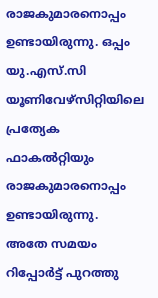രാജകുമാരനൊപ്പം ഉണ്ടായിരുന്നു. ഒപ്പം യു.എസ്.സി യൂണിവേഴ്സിറ്റിയിലെ പ്രത്യേക ഫാകല്‍റ്റിയും രാജകുമാരനൊപ്പം ഉണ്ടായിരുന്നു.
അതേ സമയം റിപ്പോര്‍ട്ട് പുറത്തു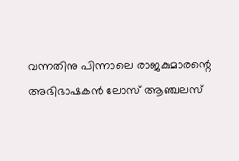വന്നതിനു പിന്നാലെ രാജകുമാരന്റെ അഭിഭാഷകന്‍ ലോസ് ആഞ്ചലസ്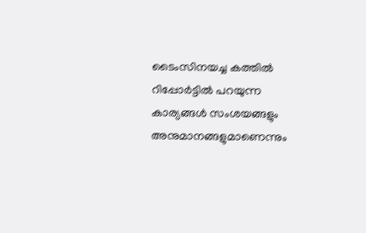ടൈംസിനയച്ച കത്തില്‍ റിപ്പോര്‍ട്ടില്‍ പറയുന്ന കാര്യങ്ങള്‍ സംശയങ്ങളും അനുമാനങ്ങളുമാണെന്നും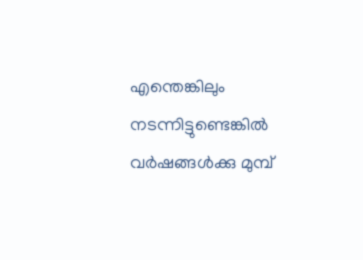എന്തെങ്കിലും നടന്നിട്ടുണ്ടെങ്കില്‍ വര്‍ഷങ്ങള്‍ക്കു മുമ്പ്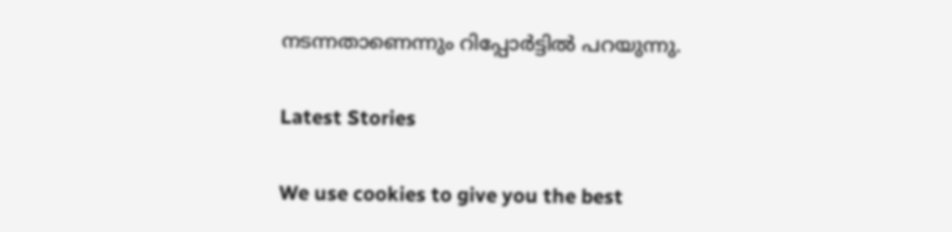നടന്നതാണെന്നും റിപ്പോര്‍ട്ടില്‍ പറയുന്നു.

Latest Stories

We use cookies to give you the best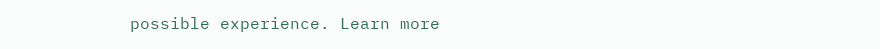possible experience. Learn more